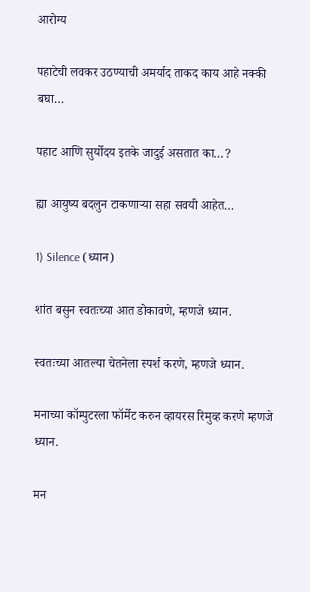आरोग्य

पहाटेची लवकर उठण्याची अमर्याद ताकद काय आहे नक्की बघा…

पहाट आणि सुर्योदय इतके जादुई असतात का…?

ह्या आयुष्य बदलुन टाकणार्‍या सहा सवयी आहेत…

1) Silence (ध्यान)

शांत बसुन स्वतःच्या आत डोकावणे, म्हणजे ध्यान.

स्वतःच्या आतल्या चेतनेला स्पर्श करणे, म्हणजे ध्यान.

मनाच्या कॉम्पुटरला फॉर्मेट करुन व्हायरस रिमुव्ह करणे म्हणजे ध्यान.

मन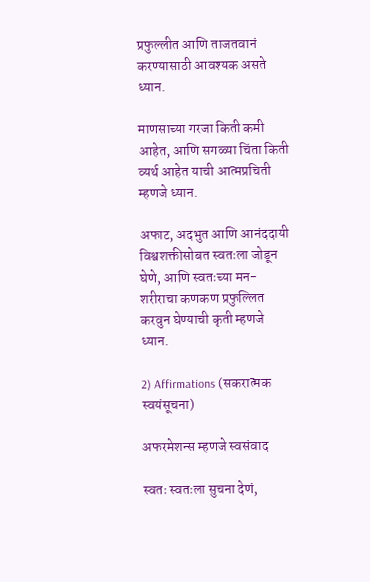प्रफुल्लीत आणि ताजतवानं करण्यासाठी आवश्यक असते ध्यान.

माणसाच्या गरजा किती कमी आहेत, आणि सगळ्या चिंता किती व्यर्थ आहेत याची आत्मप्रचिती म्हणजे ध्यान.

अफाट, अदभुत आणि आनंददायी विश्वशक्तीसोबत स्वतःला जोडून घेणे, आणि स्वतःच्या मन-शरीराचा कणकण प्रफुल्लित करवुन घेण्याची कृती म्हणजे ध्यान.

2) Affirmations (सकरात्मक स्वयंसूचना)

अफरमेशन्स म्हणजे स्वसंवाद

स्वतः स्वतःला सुचना देणं,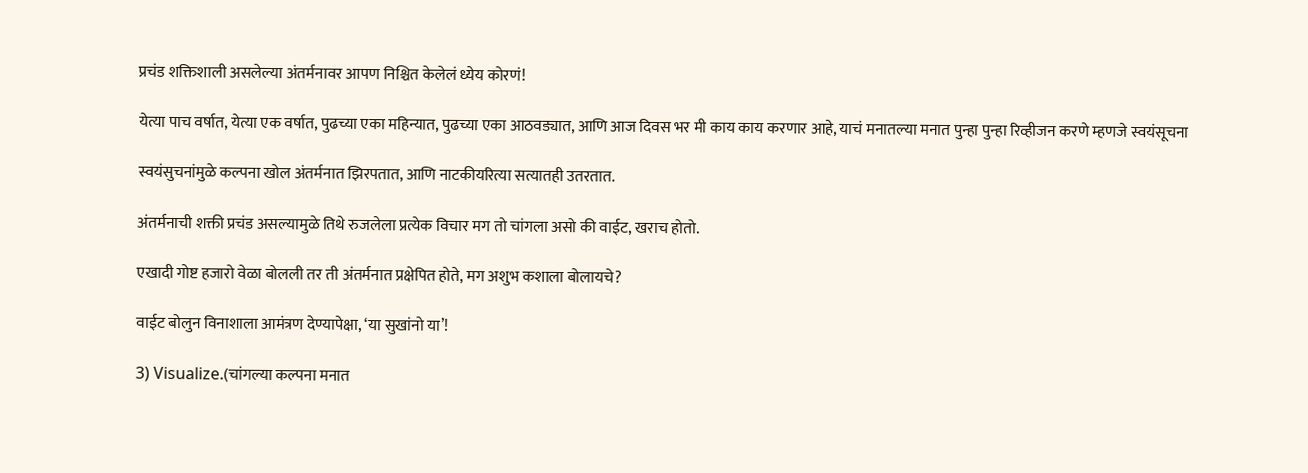प्रचंड शक्तिशाली असलेल्या अंतर्मनावर आपण निश्चित केलेलं ध्येय कोरणं!

येत्या पाच वर्षात, येत्या एक वर्षात, पुढच्या एका महिन्यात, पुढच्या एका आठवड्यात, आणि आज दिवस भर मी काय काय करणार आहे, याचं मनातल्या मनात पुन्हा पुन्हा रिव्हीजन करणे म्हणजे स्वयंसूचना

स्वयंसुचनांमुळे कल्पना खोल अंतर्मनात झिरपतात, आणि नाटकीयरित्या सत्यातही उतरतात.

अंतर्मनाची शक्ती प्रचंड असल्यामुळे तिथे रुजलेला प्रत्येक विचार मग तो चांगला असो की वाईट, खराच होतो.

एखादी गोष्ट हजारो वेळा बोलली तर ती अंतर्मनात प्रक्षेपित होते, मग अशुभ कशाला बोलायचे?

वाईट बोलुन विनाशाला आमंत्रण देण्यापेक्षा, ‘या सुखांनो या’!

3) Visualize.(चांगल्या कल्पना मनात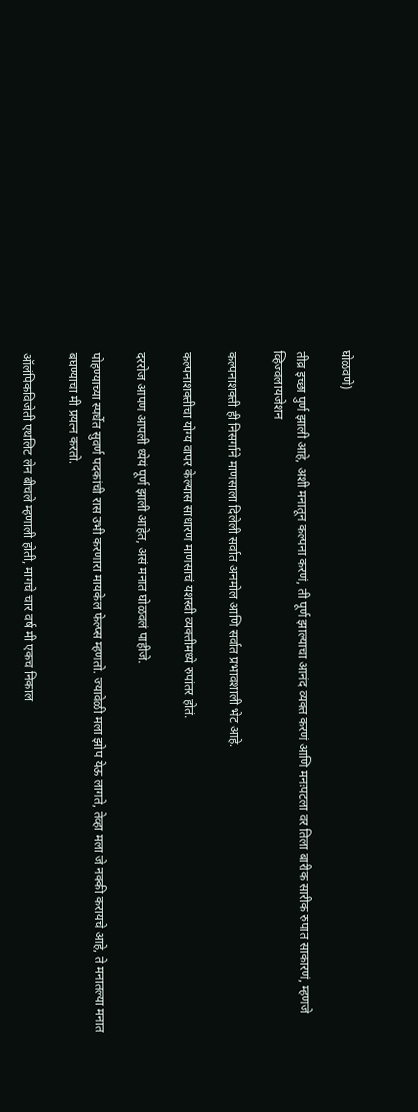घोळवणे)

तीव्र इच्छा पुर्ण झाली आहे, अशी मनातून कल्पना करणं, ती पूर्ण झाल्याचा आनंद व्यक्त करणं आणि मनःपटला वर तिला बारीक सारीक रुपात साकारणं, म्हणजे व्हिज्वलायजेशन

कल्पनाशक्ती ही निसर्गाने माणसाला दिलेली सर्वात अनमोल आणि सर्वात प्रभावशाली भेट आहे.

कल्पनाशक्तीचा योग्य वापर केल्यास साधारण माणसाचं यशस्वी व्यक्तीमध्ये रुपांतर होतं.

दररोज आपण आपली ध्येयं पूर्ण झाली आहेत, असं मनात घोळवलं पाहीजे.

पोहण्याच्या स्पर्धेत सुवर्ण पदकांची रास उभी करणारा मायकेल फेल्प्स म्हणतो. ज्यावेळी मला झोप येऊ लागते, तेव्हा मला जे नक्की करायचे आहे, ते मनातल्या मनात बघण्याचा मी प्रयत्न करतो.

ऑलंपिकविजेती एथलिट लेन बीचले म्हणाली होती, मागचे चार वर्ष मी एकच निकाल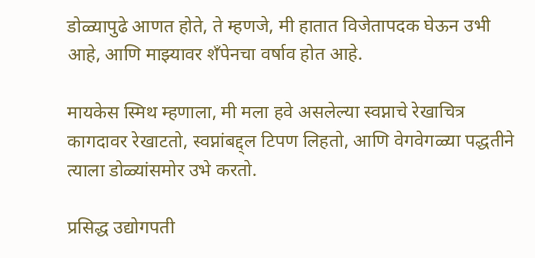डोळ्यापुढे आणत होते, ते म्हणजे, मी हातात विजेतापदक घेऊन उभी आहे, आणि माझ्यावर शॅंपेनचा वर्षाव होत आहे.

मायकेस स्मिथ म्हणाला, मी मला हवे असलेल्या स्वप्नाचे रेखाचित्र कागदावर रेखाटतो, स्वप्नांबद्द्ल टिपण लिहतो, आणि वेगवेगळ्या पद्धतीने त्याला डोळ्यांसमोर उभे करतो.

प्रसिद्ध उद्योगपती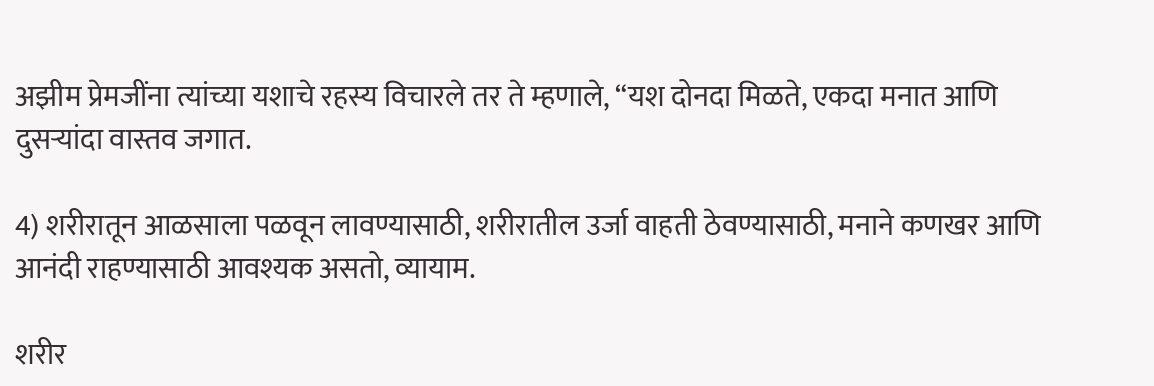अझीम प्रेमजींना त्यांच्या यशाचे रहस्य विचारले तर ते म्हणाले, “यश दोनदा मिळते, एकदा मनात आणि दुसऱ्यांदा वास्तव जगात.

4) शरीरातून आळसाला पळवून लावण्यासाठी, शरीरातील उर्जा वाहती ठेवण्यासाठी, मनाने कणखर आणि आनंदी राहण्यासाठी आवश्यक असतो, व्यायाम.

शरीर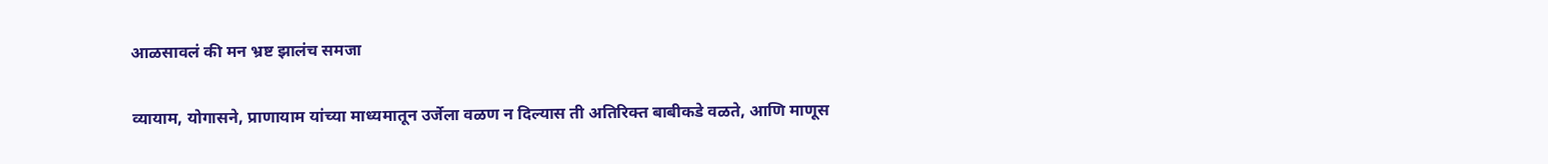आळसावलं की मन भ्रष्ट झालंच समजा

व्यायाम, योगासने, प्राणायाम यांच्या माध्यमातून उर्जेला वळण न दिल्यास ती अतिरिक्त बाबीकडे वळते, आणि माणूस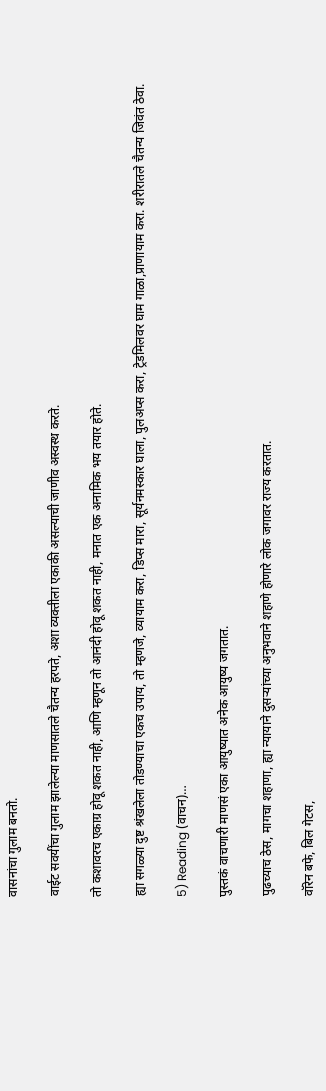वासनांचा गुलाम बनतो.

वाईट सवयींचा गुलाम झालेल्या माणसातले चैतन्य हरपते, अशा व्यक्तीला एकाकी असल्याची जाणीव अस्वस्थ करते.

तो कशावरच एकाग्र होवू शकत नाही, आणि म्हणून तो आनंदी होवू शकत नाही, मनात एक अनामिक भय तयार होते.

ह्या सगळ्या दुष्ट श्रंखलेला तोडण्याचा एकच उपाय, तो म्हणजे, व्यायाम करा, डिप्स मारा, सूर्यनमस्कार घाला, पुलअप्स करा, ट्रेडमिलवर घाम गाळा,प्राणायाम करा. शरीरातले चैतन्य जिवंत ठेवा.

5) Reading (वाचन)…

पुस्तकं वाचणारी माणसं एका आयुष्यात अनेक आयुष्य जगतात.

पुढच्याच ठेस, मागचा शहाणा, ह्या न्यायाने दुसर्‍यांच्या अनुभवाने शहाणे होणारे लोक जगावर राज्य करतात.

वॉरेन बफे, बिल गेटस,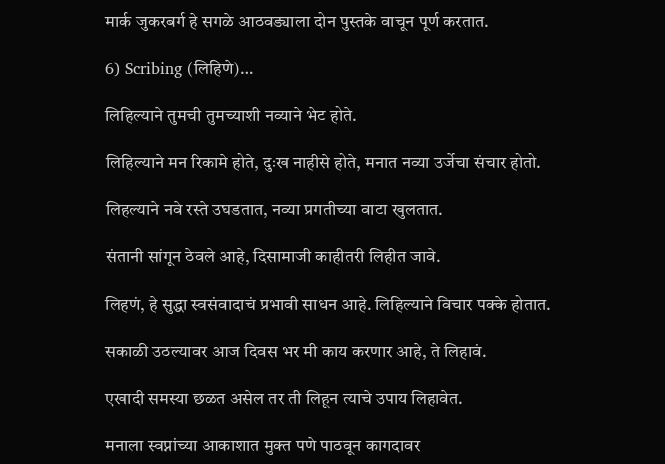मार्क जुकरबर्ग हे सगळे आठवड्याला दोन पुस्तके वाचून पूर्ण करतात.

6) Scribing (लिहिणे)…

लिहिल्याने तुमची तुमच्याशी नव्याने भेट होते.

लिहिल्याने मन रिकामे होते, दुःख नाहीसे होते, मनात नव्या उर्जेचा संचार होतो.

लिहल्याने नवे रस्ते उघडतात, नव्या प्रगतीच्या वाटा खुलतात.

संतानी सांगून ठेवले आहे, दिसामाजी काहीतरी लिहीत जावे.

लिहणं, हे सुद्धा स्वसंवादाचं प्रभावी साधन आहे. लिहिल्याने विचार पक्के होतात.

सकाळी उठल्यावर आज दिवस भर मी काय करणार आहे, ते लिहावं.

एखादी समस्या छळत असेल तर ती लिहून त्याचे उपाय लिहावेत.

मनाला स्वप्नांच्या आकाशात मुक्त पणे पाठवून कागदावर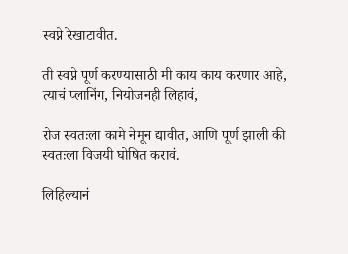स्वप्ने रेखाटावीत.

ती स्वप्ने पूर्ण करण्यासाठी मी काय काय करणार आहे, त्याचं प्लानिंग, नियोजनही लिहावं,

रोज स्वतःला कामे नेमून द्यावीत, आणि पूर्ण झाली की स्वतःला विजयी घोषित करावं.

लिहिल्यानं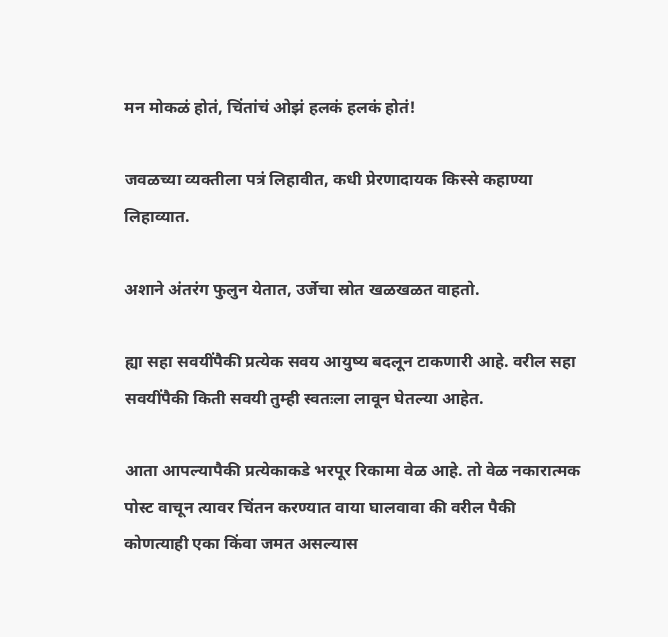मन मोकळं होतं, चिंतांचं ओझं हलकं हलकं होतं!

जवळच्या व्यक्तीला पत्रं लिहावीत, कधी प्रेरणादायक किस्से कहाण्या लिहाव्यात.

अशाने अंतरंग फुलुन येतात, उर्जेचा स्रोत खळखळत वाहतो.

ह्या सहा सवयींपैकी प्रत्येक सवय आयुष्य बदलून टाकणारी आहे. वरील सहा सवयींपैकी किती सवयी तुम्ही स्वतःला लावून घेतल्या आहेत.

आता आपल्यापैकी प्रत्येकाकडे भरपूर रिकामा वेळ आहे. तो वेळ नकारात्मक पोस्ट वाचून त्यावर चिंतन करण्यात वाया घालवावा की वरील पैकी कोणत्याही एका किंवा जमत असल्यास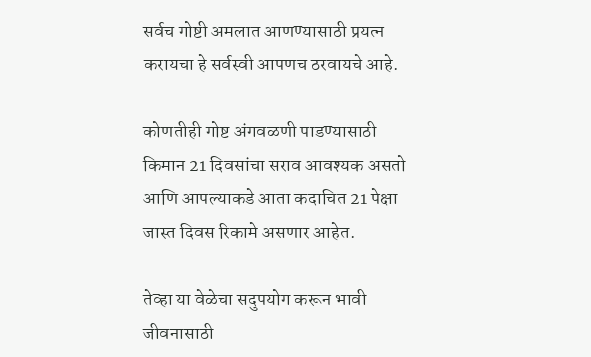सर्वच गोष्टी अमलात आणण्यासाठी प्रयत्न करायचा हे सर्वस्वी आपणच ठरवायचे आहे.

कोणतीही गोष्ट अंगवळणी पाडण्यासाठी किमान 21 दिवसांचा सराव आवश्यक असतो आणि आपल्याकडे आता कदाचित 21 पेक्षा जास्त दिवस रिकामे असणार आहेत.

तेव्हा या वेळेचा सदुपयोग करून भावी जीवनासाठी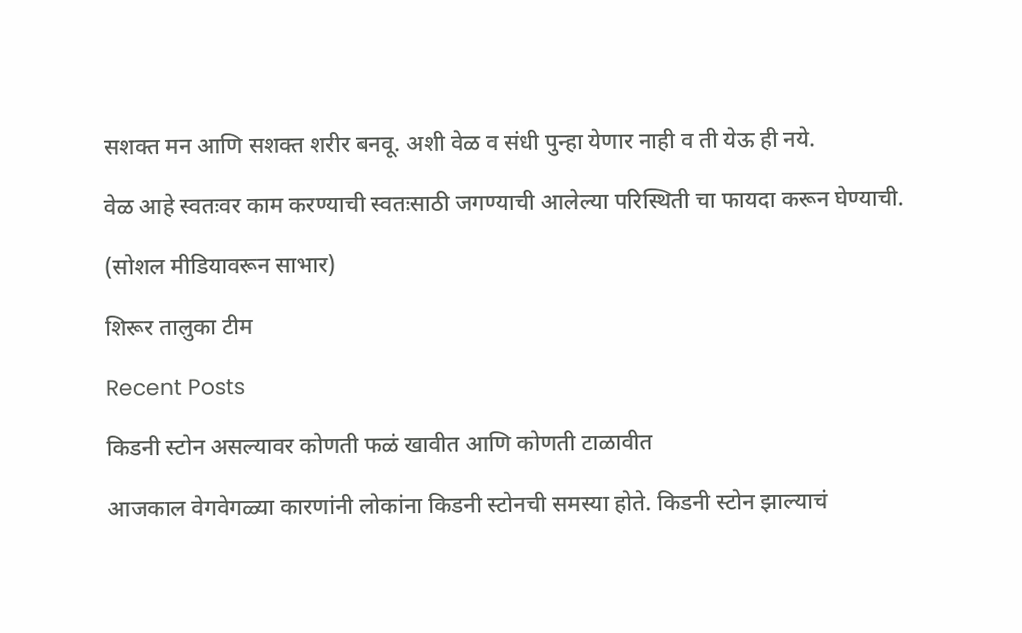सशक्त मन आणि सशक्त शरीर बनवू. अशी वेळ व संधी पुन्हा येणार नाही व ती येऊ ही नये.

वेळ आहे स्वतःवर काम करण्याची स्वतःसाठी जगण्याची आलेल्या परिस्थिती चा फायदा करून घेण्याची.

(सोशल मीडियावरून साभार)

शिरूर तालुका टीम

Recent Posts

किडनी स्टोन असल्यावर कोणती फळं खावीत आणि कोणती टाळावीत

आजकाल वेगवेगळ्या कारणांनी लोकांना किडनी स्टोनची समस्या होते. किडनी स्टोन झाल्याचं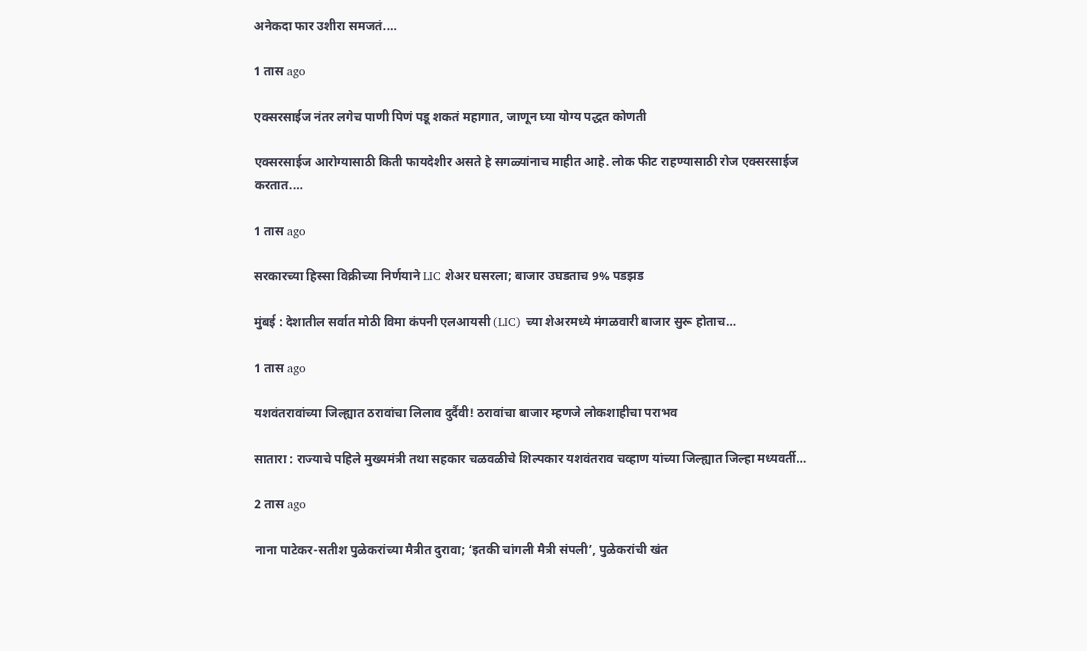अनेकदा फार उशीरा समजतं.…

1 तास ago

एक्सरसाईज नंतर लगेच पाणी पिणं पडू शकतं महागात, जाणून घ्या योग्य पद्धत कोणती

एक्सरसाईज आरोग्यासाठी किती फायदेशीर असते हे सगळ्यांनाच माहीत आहे. लोक फीट राहण्यासाठी रोज एक्सरसाईज करतात.…

1 तास ago

सरकारच्या हिस्सा विक्रीच्या निर्णयाने LIC शेअर घसरला; बाजार उघडताच 9% पडझड

मुंबई : देशातील सर्वात मोठी विमा कंपनी एलआयसी (LIC) च्या शेअरमध्ये मंगळवारी बाजार सुरू होताच…

1 तास ago

यशवंतरावांच्या जिल्ह्यात ठरावांचा लिलाव दुर्दैवी! ठरावांचा बाजार म्हणजे लोकशाहीचा पराभव

सातारा : राज्याचे पहिले मुख्यमंत्री तथा सहकार चळवळीचे शिल्पकार यशवंतराव चव्हाण यांच्या जिल्ह्यात जिल्हा मध्यवर्ती…

2 तास ago

नाना पाटेकर-सतीश पुळेकरांच्या मैत्रीत दुरावा; ‘इतकी चांगली मैत्री संपली’, पुळेकरांची खंत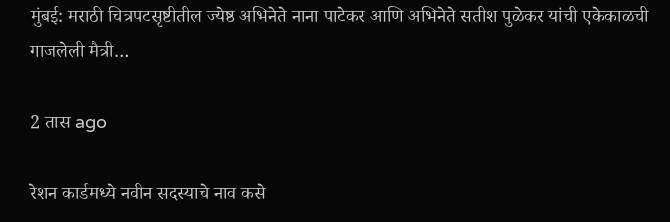मुंबई: मराठी चित्रपटसृष्टीतील ज्येष्ठ अभिनेते नाना पाटेकर आणि अभिनेते सतीश पुळेकर यांची एकेकाळची गाजलेली मैत्री…

2 तास ago

रेशन कार्डमध्ये नवीन सदस्याचे नाव कसे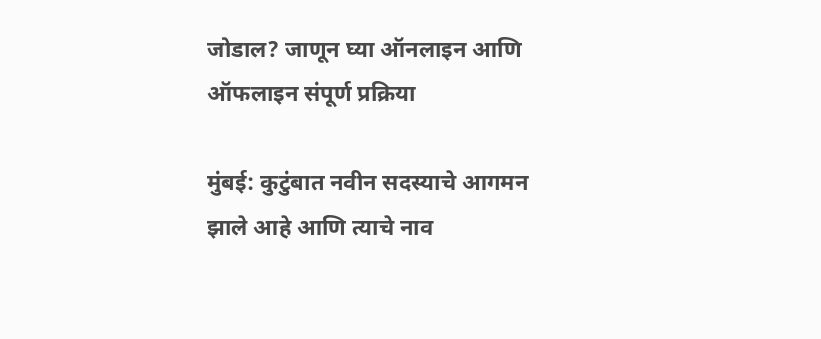जोडाल? जाणून घ्या ऑनलाइन आणि ऑफलाइन संपूर्ण प्रक्रिया

मुंबई: कुटुंबात नवीन सदस्याचे आगमन झाले आहे आणि त्याचे नाव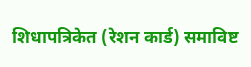शिधापत्रिकेत (रेशन कार्ड) समाविष्ट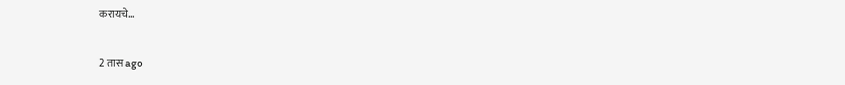करायचे…

2 तास ago